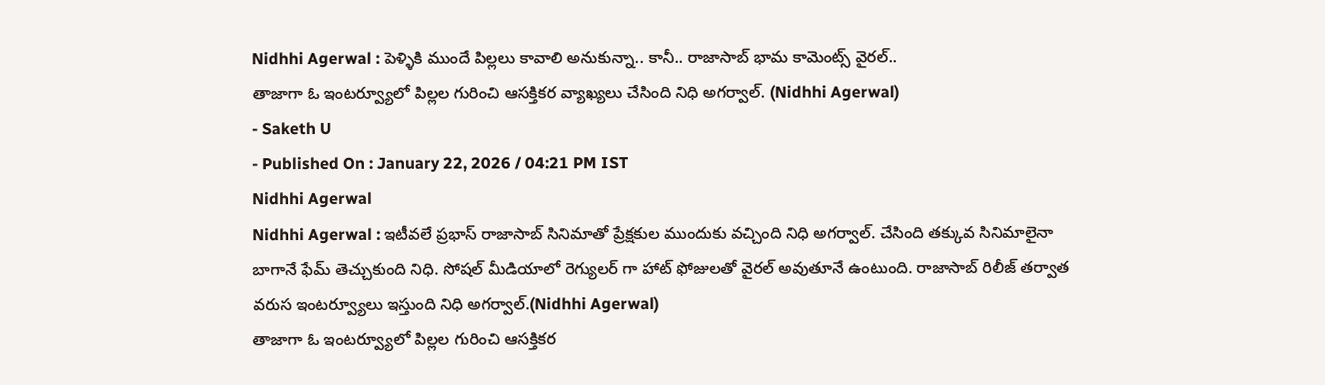Nidhhi Agerwal : పెళ్ళికి ముందే పిల్లలు కావాలి అనుకున్నా.. కానీ.. రాజాసాబ్ భామ కామెంట్స్ వైరల్..
తాజాగా ఓ ఇంటర్వ్యూలో పిల్లల గురించి ఆసక్తికర వ్యాఖ్యలు చేసింది నిధి అగర్వాల్. (Nidhhi Agerwal)
- Saketh U
- Published On : January 22, 2026 / 04:21 PM IST
Nidhhi Agerwal
Nidhhi Agerwal : ఇటీవలే ప్రభాస్ రాజాసాబ్ సినిమాతో ప్రేక్షకుల ముందుకు వచ్చింది నిధి అగర్వాల్. చేసింది తక్కువ సినిమాలైనా బాగానే ఫేమ్ తెచ్చుకుంది నిధి. సోషల్ మీడియాలో రెగ్యులర్ గా హాట్ ఫోజులతో వైరల్ అవుతూనే ఉంటుంది. రాజాసాబ్ రిలీజ్ తర్వాత వరుస ఇంటర్వ్యూలు ఇస్తుంది నిధి అగర్వాల్.(Nidhhi Agerwal)
తాజాగా ఓ ఇంటర్వ్యూలో పిల్లల గురించి ఆసక్తికర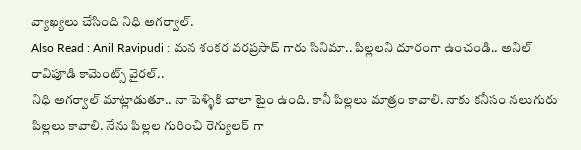వ్యాఖ్యలు చేసింది నిధి అగర్వాల్.
Also Read : Anil Ravipudi : మన శంకర వరప్రసాద్ గారు సినిమా.. పిల్లలని దూరంగా ఉంచండి.. అనిల్ రావిపూడి కామెంట్స్ వైరల్..
నిధి అగర్వాల్ మాట్లాడుతూ.. నా పెళ్ళికి చాలా టైం ఉంది. కానీ పిల్లలు మాత్రం కావాలి. నాకు కనీసం నలుగురు పిల్లలు కావాలి. నేను పిల్లల గురించి రెగ్యులర్ గా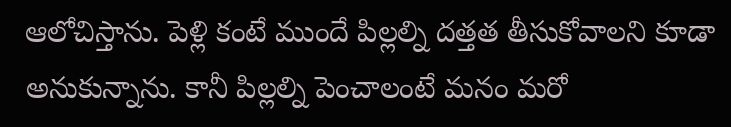ఆలోచిస్తాను. పెళ్లి కంటే ముందే పిల్లల్ని దత్తత తీసుకోవాలని కూడా అనుకున్నాను. కానీ పిల్లల్ని పెంచాలంటే మనం మరో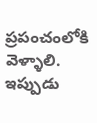ప్రపంచంలోకి వెళ్ళాలి. ఇప్పుడు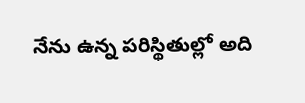నేను ఉన్న పరిస్థితుల్లో అది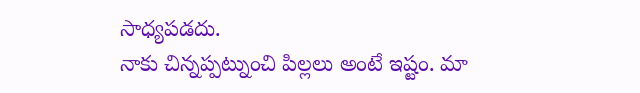సాధ్యపడదు.
నాకు చిన్నప్పట్నుంచి పిల్లలు అంటే ఇష్టం. మా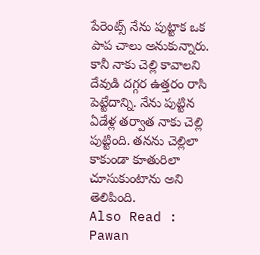పేరెంట్స్ నేను పుట్టాక ఒక పాప చాలు అనుకున్నారు. కానీ నాకు చెల్లి కావాలని దేవుడి దగ్గర ఉత్తరం రాసి పెట్టేదాన్ని. నేను పుట్టిన ఏడేళ్ల తర్వాత నాకు చెల్లి పుట్టింది. తనను చెల్లిలా కాకుండా కూతురిలా చూసుకుంటాను అని తెలిపింది.
Also Read : Pawan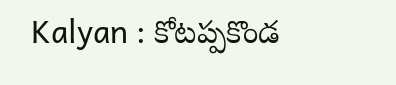Kalyan : కోటప్పకొండ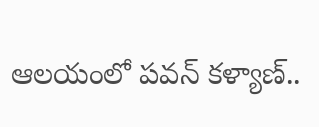ఆలయంలో పవన్ కళ్యాణ్..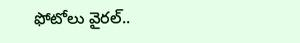ఫోటోలు వైరల్..